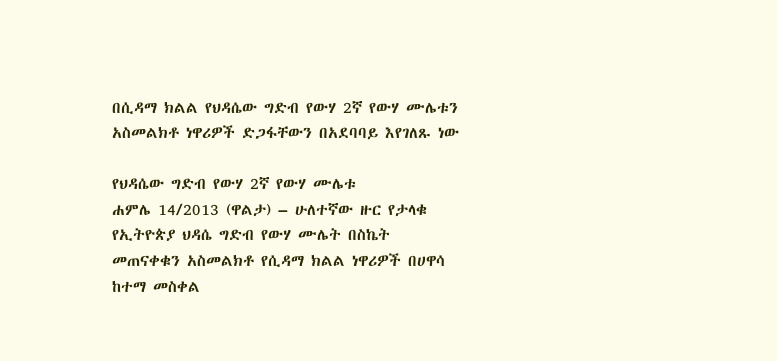በሲዳማ ክልል የህዳሴው ግድብ የውሃ 2ኛ የውሃ ሙሌቱን አስመልክቶ ነዋሪዎች ድጋፋቸውን በአደባባይ እየገለጹ ነው

የህዳሴው ግድብ የውሃ 2ኛ የውሃ ሙሌቱ
ሐምሌ 14/2013 (ዋልታ) – ሁለተኛው ዙር የታላቁ የኢትዮጵያ ህዳሴ ግድብ የውሃ ሙሌት በስኬት መጠናቀቁን አስመልክቶ የሲዳማ ክልል ነዋሪዎች በሀዋሳ ከተማ መስቀል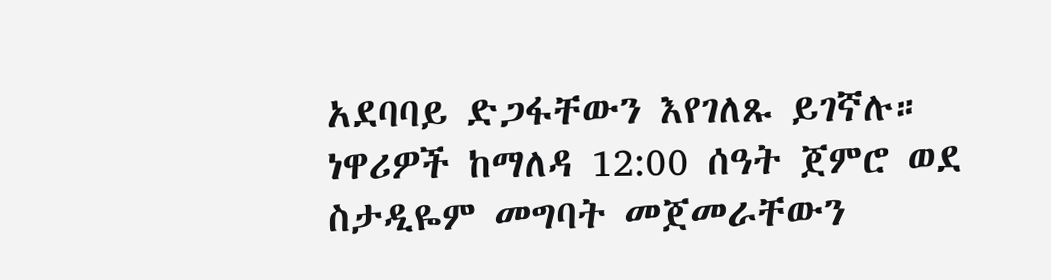አደባባይ ድጋፋቸውን እየገለጹ ይገኛሉ።
ነዋሪዎች ከማለዳ 12:00 ሰዓት ጀምሮ ወደ ስታዲዬም መግባት መጀመራቸውን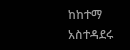ከከተማ አስተዳደሩ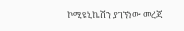ኮሚዩኒኬሽን ያገኘነው መረጃ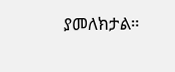ያመለክታል።